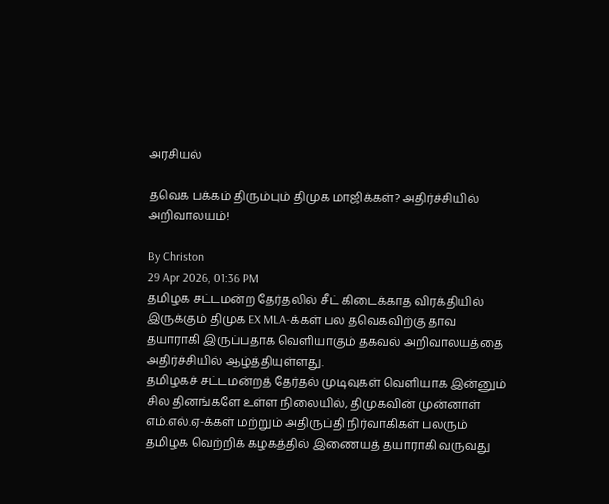அரசியல்

தவெக பக்கம் திரும்பும் திமுக மாஜிக்கள்? அதிர்ச்சியில் அறிவாலயம்!

By Christon
29 Apr 2026, 01:36 PM
தமிழக சட்டமன்ற தேர்தலில் சீட் கிடைக்காத விரக்தியில் இருக்கும் திமுக EX MLA-க்கள் பல தவெகவிற்கு தாவ தயாராகி இருப்பதாக வெளியாகும் தகவல் அறிவாலயத்தை அதிர்ச்சியில் ஆழ்த்தியுள்ளது.
தமிழகச் சட்டமன்றத் தேர்தல் முடிவுகள் வெளியாக இன்னும் சில தினங்களே உள்ள நிலையில், திமுகவின் முன்னாள் எம்.எல்.ஏ-க்கள் மற்றும் அதிருப்தி நிர்வாகிகள் பலரும் தமிழக வெற்றிக் கழகத்தில் இணையத் தயாராகி வருவது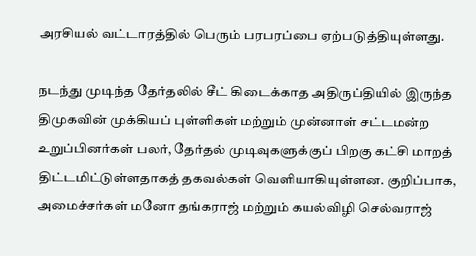அரசியல் வட்டாரத்தில் பெரும் பரபரப்பை ஏற்படுத்தியுள்ளது.

நடந்து முடிந்த தேர்தலில் சீட் கிடைக்காத அதிருப்தியில் இருந்த திமுகவின் முக்கியப் புள்ளிகள் மற்றும் முன்னாள் சட்டமன்ற உறுப்பினர்கள் பலர், தேர்தல் முடிவுகளுக்குப் பிறகு கட்சி மாறத் திட்டமிட்டுள்ளதாகத் தகவல்கள் வெளியாகியுள்ளன. குறிப்பாக, அமைச்சர்கள் மனோ தங்கராஜ் மற்றும் கயல்விழி செல்வராஜ்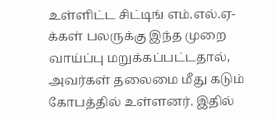உள்ளிட்ட சிட்டிங் எம்.எல்.ஏ-க்கள் பலருக்கு இந்த முறை வாய்ப்பு மறுக்கப்பட்டதால், அவர்கள் தலைமை மீது கடும் கோபத்தில் உள்ளனர். இதில்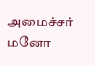அமைச்சர் மனோ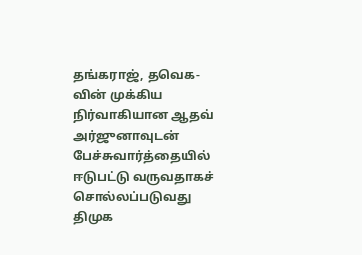தங்கராஜ், தவெக-வின் முக்கிய நிர்வாகியான ஆதவ் அர்ஜுனாவுடன் பேச்சுவார்த்தையில் ஈடுபட்டு வருவதாகச் சொல்லப்படுவது திமுக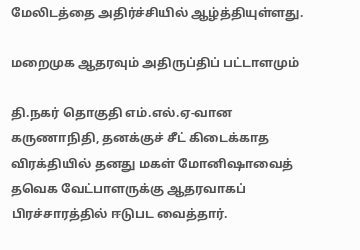மேலிடத்தை அதிர்ச்சியில் ஆழ்த்தியுள்ளது.

மறைமுக ஆதரவும் அதிருப்திப் பட்டாளமும்

தி.நகர் தொகுதி எம்.எல்.ஏ-வான கருணாநிதி, தனக்குச் சீட் கிடைக்காத விரக்தியில் தனது மகள் மோனிஷாவைத் தவெக வேட்பாளருக்கு ஆதரவாகப் பிரச்சாரத்தில் ஈடுபட வைத்தார்.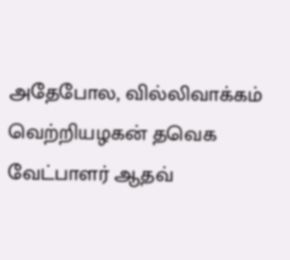அதேபோல, வில்லிவாக்கம் வெற்றியழகன் தவெக வேட்பாளர் ஆதவ்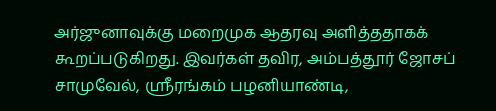அர்ஜுனாவுக்கு மறைமுக ஆதரவு அளித்ததாகக் கூறப்படுகிறது. இவர்கள் தவிர, அம்பத்தூர் ஜோசப் சாமுவேல், ஸ்ரீரங்கம் பழனியாண்டி,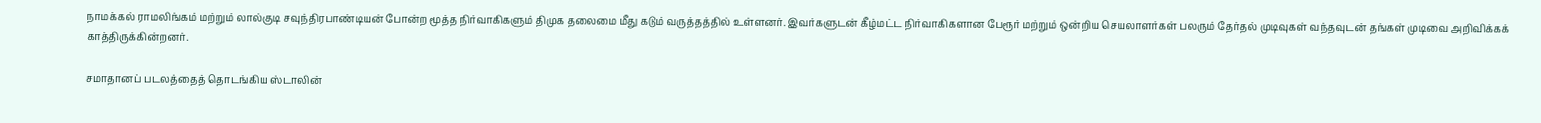நாமக்கல் ராமலிங்கம் மற்றும் லால்குடி சவுந்திரபாண்டியன் போன்ற மூத்த நிர்வாகிகளும் திமுக தலைமை மீது கடும் வருத்தத்தில் உள்ளனர். இவர்களுடன் கீழ்மட்ட நிர்வாகிகளான பேரூர் மற்றும் ஒன்றிய செயலாளர்கள் பலரும் தேர்தல் முடிவுகள் வந்தவுடன் தங்கள் முடிவை அறிவிக்கக் காத்திருக்கின்றனர்.

சமாதானப் படலத்தைத் தொடங்கிய ஸ்டாலின்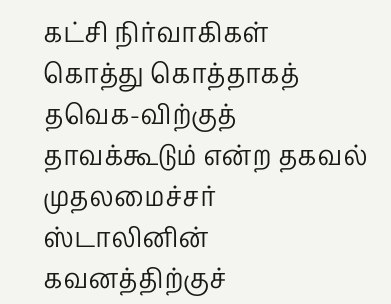கட்சி நிர்வாகிகள் கொத்து கொத்தாகத் தவெக-விற்குத் தாவக்கூடும் என்ற தகவல் முதலமைச்சர் ஸ்டாலினின் கவனத்திற்குச்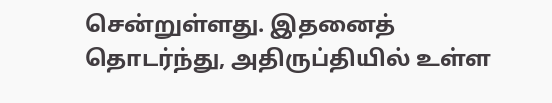சென்றுள்ளது. இதனைத் தொடர்ந்து, அதிருப்தியில் உள்ள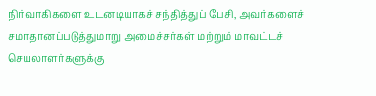நிர்வாகிகளை உடனடியாகச் சந்தித்துப் பேசி, அவர்களைச் சமாதானப்படுத்துமாறு அமைச்சர்கள் மற்றும் மாவட்டச் செயலாளர்களுக்கு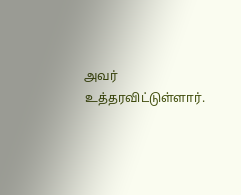அவர் உத்தரவிட்டுள்ளார்.